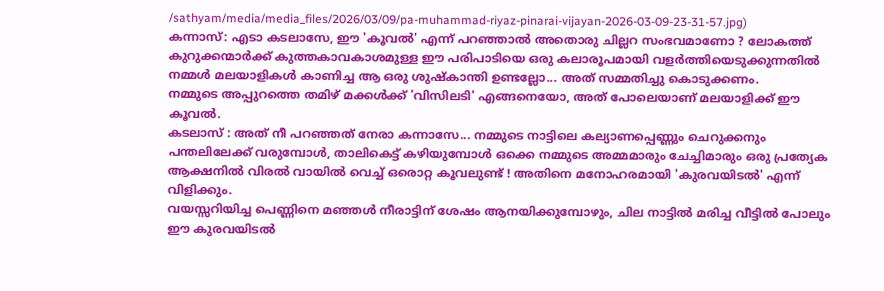/sathyam/media/media_files/2026/03/09/pa-muhammad-riyaz-pinarai-vijayan-2026-03-09-23-31-57.jpg)
കന്നാസ്: എടാ കടലാസേ, ഈ 'കൂവൽ' എന്ന് പറഞ്ഞാൽ അതൊരു ചില്ലറ സംഭവമാണോ ? ലോകത്ത് കുറുക്കന്മാർക്ക് കുത്തകാവകാശമുള്ള ഈ പരിപാടിയെ ഒരു കലാരൂപമായി വളർത്തിയെടുക്കുന്നതിൽ നമ്മൾ മലയാളികൾ കാണിച്ച ആ ഒരു ശുഷ്കാന്തി ഉണ്ടല്ലോ... അത് സമ്മതിച്ചു കൊടുക്കണം.
നമ്മുടെ അപ്പുറത്തെ തമിഴ് മക്കൾക്ക് 'വിസിലടി' എങ്ങനെയോ, അത് പോലെയാണ് മലയാളിക്ക് ഈ കൂവൽ.
കടലാസ് : അത് നീ പറഞ്ഞത് നേരാ കന്നാസേ... നമ്മുടെ നാട്ടിലെ കല്യാണപ്പെണ്ണും ചെറുക്കനും പന്തലിലേക്ക് വരുമ്പോൾ, താലികെട്ട് കഴിയുമ്പോൾ ഒക്കെ നമ്മുടെ അമ്മമാരും ചേച്ചിമാരും ഒരു പ്രത്യേക ആക്ഷനിൽ വിരൽ വായിൽ വെച്ച് ഒരൊറ്റ കൂവലുണ്ട് ! അതിനെ മനോഹരമായി 'കുരവയിടൽ' എന്ന് വിളിക്കും.
വയസ്സറിയിച്ച പെണ്ണിനെ മഞ്ഞൾ നീരാട്ടിന് ശേഷം ആനയിക്കുമ്പോഴും, ചില നാട്ടിൽ മരിച്ച വീട്ടിൽ പോലും ഈ കുരവയിടൽ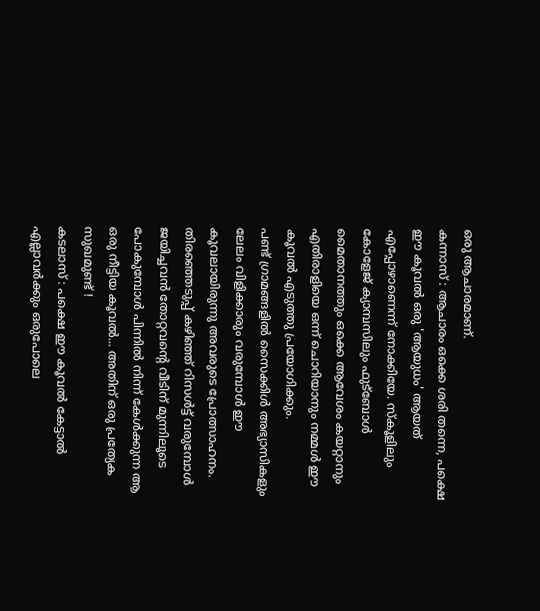ഒരു ആചാരമാണ്.
കന്നാസ് : ആചാരം ഒക്കെ ശരി തന്നെ, പക്ഷെ ഈ കൂവൽ ഒരു 'ആയുധം' ആയത് എപ്പോഴാണെന്ന് നോക്കിയേ. സ്കൂളിലും കോളേജ് ക്യാമ്പസിലും ഫുട്ബോൾ മൈതാനത്തും ഒക്കെ ആവേശം കയറ്റാനും എതിരാളിയെ ഒന്ന് ചൊറിയാനും നമ്മൾ ഈ കൂവൽ എടുത്തു പ്രയോഗിക്കും.
പണ്ട് ഗ്രാമങ്ങളിൽ സൈക്കിൾ അഭ്യാസികളും ലേലം വിളിക്കാരും വരുമ്പോൾ ഈ കൂവലായിരുന്നു അവരുടെ പ്രോത്സാഹനം. തിരഞ്ഞെടുപ്പ് കഴിഞ്ഞ് റിസൾട്ട് വരുമ്പോൾ ജയിച്ചവൻ തോറ്റവന്റെ വീടിന് മുന്നിലൂടെ പോകുമ്പോൾ പിന്നിൽ നിന്ന് കേൾക്കുന്ന ആ ഒരു നീട്ടിയ കൂവൽ... അതിന് ഒരു പ്രത്യേക സുഖമുണ്ട് !
കടലാസ് : പക്ഷെ ഈ കൂവൽ കേട്ടാൽ എല്ലാവർക്കും ഒരുപോലെ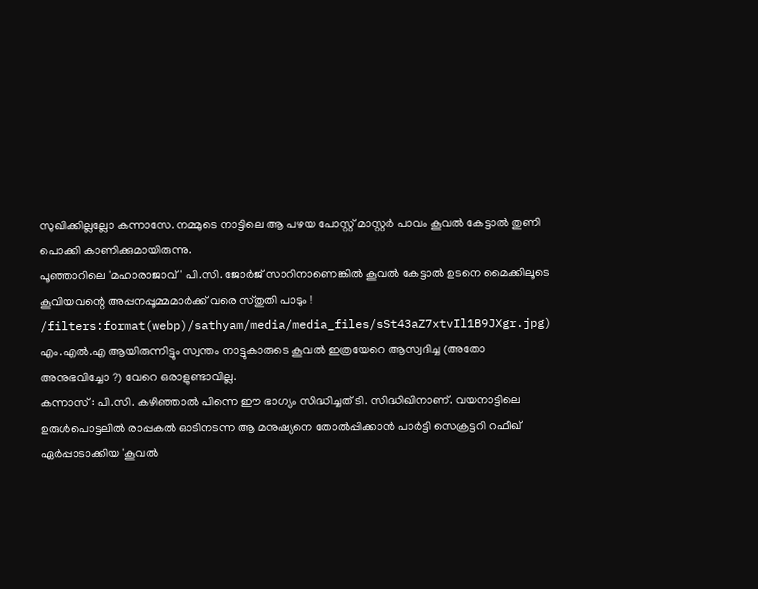സുഖിക്കില്ലല്ലോ കന്നാസേ. നമ്മുടെ നാട്ടിലെ ആ പഴയ പോസ്റ്റ് മാസ്റ്റർ പാവം കൂവൽ കേട്ടാൽ തുണി പൊക്കി കാണിക്കുമായിരുന്നു.
പൂഞ്ഞാറിലെ 'മഹാരാജാവ്' പി.സി. ജോർജ് സാറിനാണെങ്കിൽ കൂവൽ കേട്ടാൽ ഉടനെ മൈക്കിലൂടെ കൂവിയവന്റെ അപ്പനപ്പൂമ്മമാർക്ക് വരെ സ്തുതി പാടും !
/filters:format(webp)/sathyam/media/media_files/sSt43aZ7xtvIl1B9JXgr.jpg)
എം.എൽ.എ ആയിരുന്നിട്ടും സ്വന്തം നാട്ടുകാരുടെ കൂവൽ ഇത്രയേറെ ആസ്വദിച്ച (അതോ അനുഭവിച്ചോ ?) വേറെ ഒരാളുണ്ടാവില്ല.
കന്നാസ് : പി.സി. കഴിഞ്ഞാൽ പിന്നെ ഈ ഭാഗ്യം സിദ്ധിച്ചത് ടി. സിദ്ധിഖിനാണ്. വയനാട്ടിലെ ഉരുൾപൊട്ടലിൽ രാപ്പകൽ ഓടിനടന്ന ആ മനുഷ്യനെ തോൽപ്പിക്കാൻ പാർട്ടി സെക്രട്ടറി റഫീഖ് ഏർപ്പാടാക്കിയ 'കൂവൽ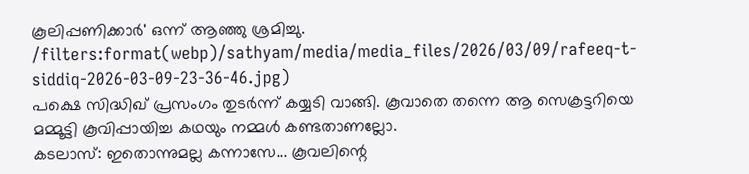കൂലിപ്പണിക്കാർ' ഒന്ന് ആഞ്ഞു ശ്രമിച്ചു.
/filters:format(webp)/sathyam/media/media_files/2026/03/09/rafeeq-t-siddiq-2026-03-09-23-36-46.jpg)
പക്ഷെ സിദ്ധിഖ് പ്രസംഗം തുടർന്ന് കയ്യടി വാങ്ങി. കൂവാതെ തന്നെ ആ സെക്രട്ടറിയെ മമ്മൂട്ടി കൂവിപ്പായിച്ച കഥയും നമ്മൾ കണ്ടതാണല്ലോ.
കടലാസ്: ഇതൊന്നുമല്ല കന്നാസേ... കൂവലിന്റെ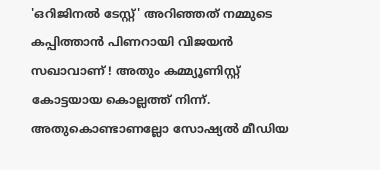'ഒറിജിനൽ ടേസ്റ്റ്' അറിഞ്ഞത് നമ്മുടെ കപ്പിത്താൻ പിണറായി വിജയൻ സഖാവാണ് ! അതും കമ്മ്യൂണിസ്റ്റ് കോട്ടയായ കൊല്ലത്ത് നിന്ന്.
അതുകൊണ്ടാണല്ലോ സോഷ്യൽ മീഡിയ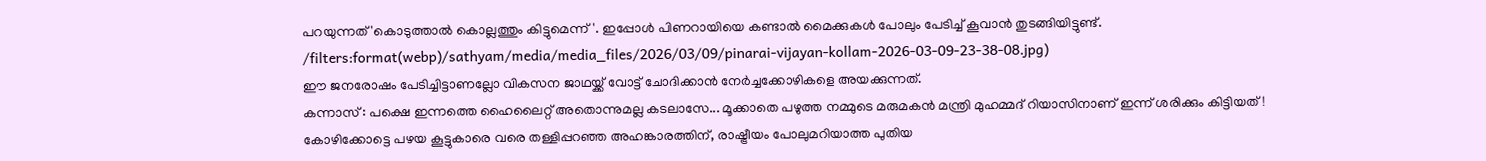പറയുന്നത് 'കൊടുത്താൽ കൊല്ലത്തും കിട്ടുമെന്ന്'. ഇപ്പോൾ പിണറായിയെ കണ്ടാൽ മൈക്കുകൾ പോലും പേടിച്ച് കൂവാൻ തുടങ്ങിയിട്ടുണ്ട്.
/filters:format(webp)/sathyam/media/media_files/2026/03/09/pinarai-vijayan-kollam-2026-03-09-23-38-08.jpg)
ഈ ജനരോഷം പേടിച്ചിട്ടാണല്ലോ വികസന ജാഥയ്ക്ക് വോട്ട് ചോദിക്കാൻ നേർച്ചക്കോഴികളെ അയക്കുന്നത്.
കന്നാസ് : പക്ഷെ ഇന്നത്തെ ഹൈലൈറ്റ് അതൊന്നുമല്ല കടലാസേ... മൂക്കാതെ പഴുത്ത നമ്മുടെ മരുമകൻ മന്ത്രി മുഹമ്മദ് റിയാസിനാണ് ഇന്ന് ശരിക്കും കിട്ടിയത് !
കോഴിക്കോട്ടെ പഴയ കൂട്ടുകാരെ വരെ തള്ളിപ്പറഞ്ഞ അഹങ്കാരത്തിന്, രാഷ്ട്രീയം പോലുമറിയാത്ത പുതിയ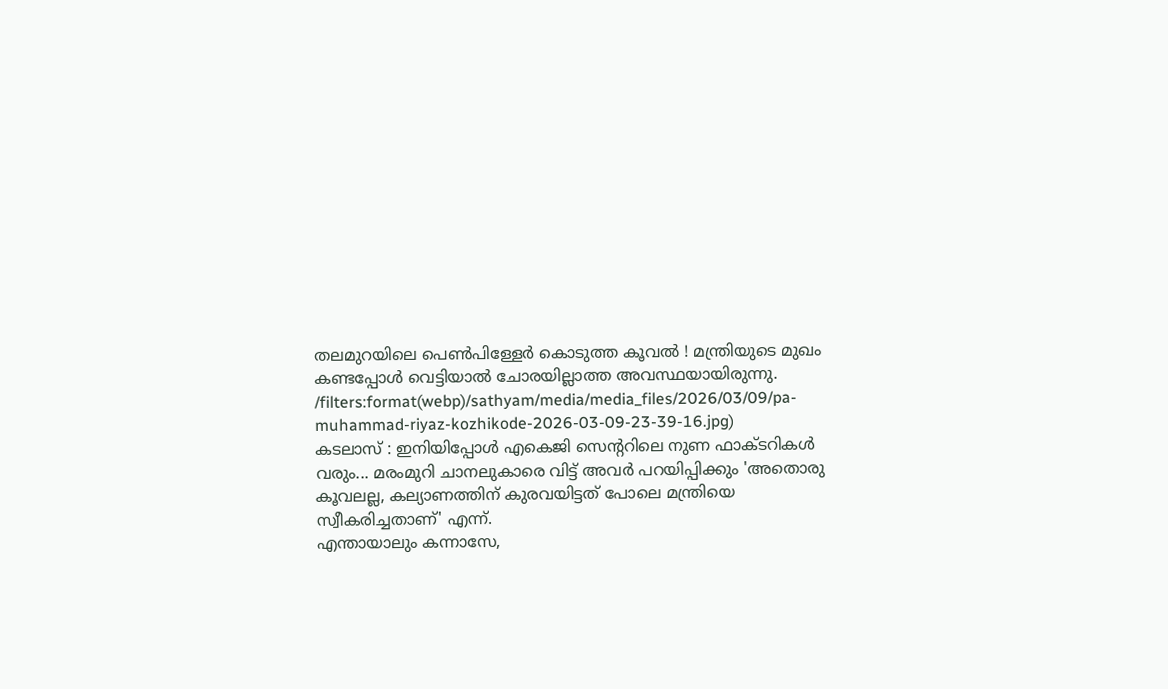തലമുറയിലെ പെൺപിള്ളേർ കൊടുത്ത കൂവൽ ! മന്ത്രിയുടെ മുഖം കണ്ടപ്പോൾ വെട്ടിയാൽ ചോരയില്ലാത്ത അവസ്ഥയായിരുന്നു.
/filters:format(webp)/sathyam/media/media_files/2026/03/09/pa-muhammad-riyaz-kozhikode-2026-03-09-23-39-16.jpg)
കടലാസ് : ഇനിയിപ്പോൾ എകെജി സെന്ററിലെ നുണ ഫാക്ടറികൾ വരും... മരംമുറി ചാനലുകാരെ വിട്ട് അവർ പറയിപ്പിക്കും 'അതൊരു കൂവലല്ല, കല്യാണത്തിന് കുരവയിട്ടത് പോലെ മന്ത്രിയെ സ്വീകരിച്ചതാണ്' എന്ന്.
എന്തായാലും കന്നാസേ,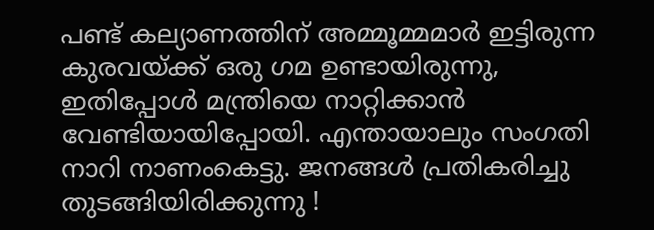പണ്ട് കല്യാണത്തിന് അമ്മൂമ്മമാർ ഇട്ടിരുന്ന കുരവയ്ക്ക് ഒരു ഗമ ഉണ്ടായിരുന്നു, ഇതിപ്പോൾ മന്ത്രിയെ നാറ്റിക്കാൻ വേണ്ടിയായിപ്പോയി. എന്തായാലും സംഗതി നാറി നാണംകെട്ടു. ജനങ്ങൾ പ്രതികരിച്ചു തുടങ്ങിയിരിക്കുന്നു !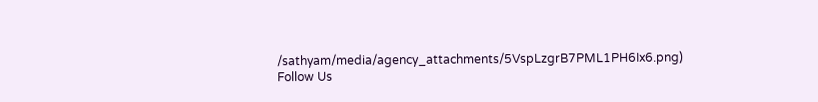/sathyam/media/agency_attachments/5VspLzgrB7PML1PH6Ix6.png)
Follow Us